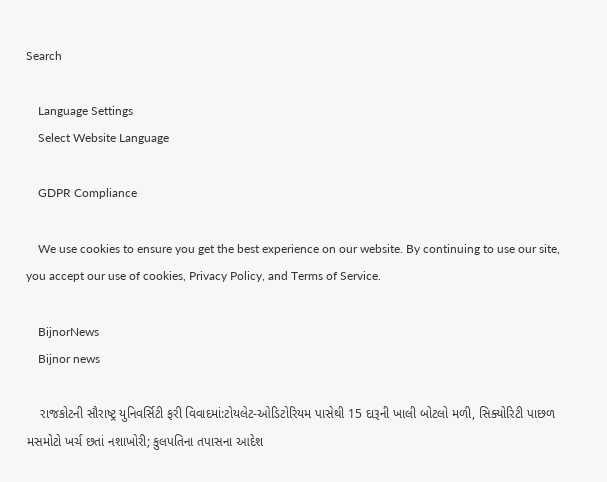Search

    Language Settings
    Select Website Language

    GDPR Compliance

    We use cookies to ensure you get the best experience on our website. By continuing to use our site, you accept our use of cookies, Privacy Policy, and Terms of Service.

    BijnorNews
    Bijnor news

    રાજકોટની સૌરાષ્ટ્ર યુનિવર્સિટી ફરી વિવાદમાં:ટોયલેટ-ઓડિટોરિયમ પાસેથી 15 દારૂની ખાલી બોટલો મળી, સિક્યોરિટી પાછળ મસમોટો ખર્ચ છતાં નશાખોરી; કુલપતિના તપાસના આદેશ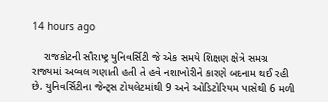14 hours ago

    રાજકોટની સૌરાષ્ટ્ર યુનિવર્સિટી જે એક સમયે શિક્ષણ ક્ષેત્રે સમગ્ર રાજ્યમાં અવ્વલ ગણાતી હતી તે હવે નશાખોરીને કારણે બદનામ થઈ રહી છે. યુનિવર્સિટીના જેન્ટ્સ ટોયલેટમાંથી 9 અને ઓડિટોરિયમ પાસેથી 6 મળી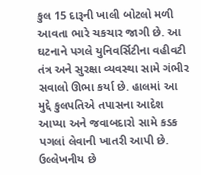કુલ 15 દારૂની ખાલી બોટલો મળી આવતા ભારે ચકચાર જાગી છે. આ ઘટનાને પગલે યુનિવર્સિટીના વહીવટી તંત્ર અને સુરક્ષા વ્યવસ્થા સામે ગંભીર સવાલો ઊભા કર્યા છે. હાલમાં આ મુદ્દે કુલપતિએ તપાસના આદેશ આપ્યા અને જવાબદારો સામે કડક પગલાં લેવાની ખાતરી આપી છે. ઉલ્લેખનીય છે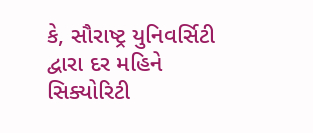કે, સૌરાષ્ટ્ર યુનિવર્સિટી દ્વારા દર મહિને સિક્યોરિટી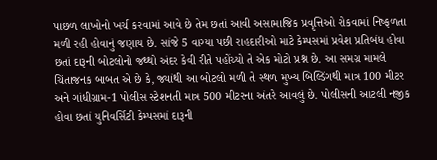પાછળ લાખોનો ખર્ચ કરવામાં આવે છે તેમ છતાં આવી અસામાજિક પ્રવૃત્તિઓ રોકવામાં નિષ્ફળતા મળી રહી હોવાનું જણાય છે. સાંજે 5 વાગ્યા પછી રાહદારીઓ માટે કેમ્પસમાં પ્રવેશ પ્રતિબંધ હોવા છતાં દારૂની બોટલોનો જથ્થો અંદર કેવી રીતે પહોંચ્યો તે એક મોટો પ્રશ્ન છે. આ સમગ્ર મામલે ચિંતાજનક બાબત એ છે કે, જ્યાંથી આ બોટલો મળી તે સ્થળ મુખ્ય બિલ્ડિંગથી માત્ર 100 મીટર અને ગાંધીગ્રામ-1 પોલીસ સ્ટેશનતી માત્ર 500 મીટરના અંતરે આવલું છે. પોલીસની આટલી નજીક હોવા છતાં યુનિવર્સિટી કેમ્પસમાં દારૂની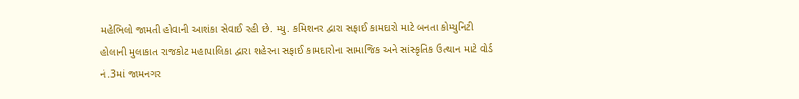મહેભિલો જામતી હોવાની આશંકા સેવાઈ રહી છે. મ્યુ. કમિશનર દ્વારા સફાઈ કામદારો માટે બનતા કોમ્યુનિટી હોલાની મુલાકાત રાજકોટ મહાપાલિકા દ્વારા શહેરના સફાઈ કામદારોના સામાજિક અને સાંસ્કૃતિક ઉત્થાન માટે વોર્ડ નં.3માં જામનગર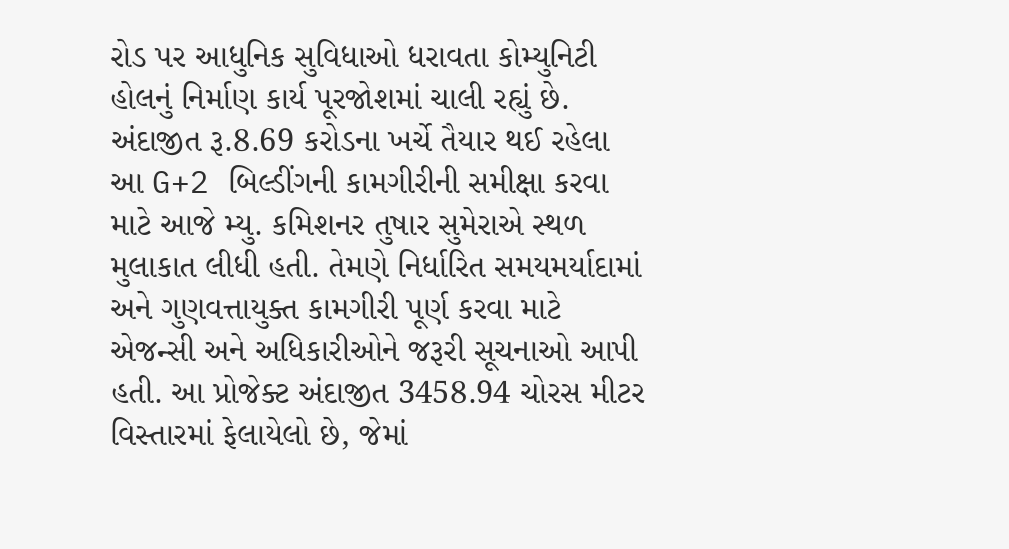રોડ પર આધુનિક સુવિધાઓ ધરાવતા કોમ્યુનિટી હોલનું નિર્માણ કાર્ય પૂરજોશમાં ચાલી રહ્યું છે. અંદાજીત રૂ.8.69 કરોડના ખર્ચે તૈયાર થઈ રહેલા આ G+2 બિલ્ડીંગની કામગીરીની સમીક્ષા કરવા માટે આજે મ્યુ. કમિશનર તુષાર સુમેરાએ સ્થળ મુલાકાત લીધી હતી. તેમણે નિર્ધારિત સમયમર્યાદામાં અને ગુણવત્તાયુક્ત કામગીરી પૂર્ણ કરવા માટે એજન્સી અને અધિકારીઓને જરૂરી સૂચનાઓ આપી હતી. આ પ્રોજેક્ટ અંદાજીત 3458.94 ચોરસ મીટર વિસ્તારમાં ફેલાયેલો છે, જેમાં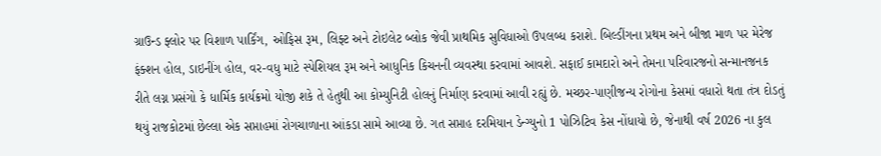ગ્રાઉન્ડ ફ્લોર પર વિશાળ પાર્કિંગ, ઓફિસ રૂમ, લિફ્ટ અને ટોઇલેટ બ્લોક જેવી પ્રાથમિક સુવિધાઓ ઉપલબ્ધ કરાશે. બિલ્ડીંગના પ્રથમ અને બીજા માળ પર મેરેજ ફંક્શન હોલ, ડાઇનીંગ હોલ, વર-વધુ માટે સ્પેશિયલ રૂમ અને આધુનિક કિચનની વ્યવસ્થા કરવામાં આવશે. સફાઈ કામદારો અને તેમના પરિવારજનો સન્માનજનક રીતે લગ્ન પ્રસંગો કે ધાર્મિક કાર્યક્રમો યોજી શકે તે હેતુથી આ કોમ્યુનિટી હોલનું નિર્માણ કરવામાં આવી રહ્યું છે. મચ્છર-પાણીજન્ય રોગોના કેસમાં વધારો થતા તંત્ર દોડતું થયું રાજકોટમાં છેલ્લા એક સપ્તાહમાં રોગચાળાના આંકડા સામે આવ્યા છે. ગત સપ્તાહ દરમિયાન ડેન્ગ્યુનો 1 પોઝિટિવ કેસ નોંધાયો છે, જેનાથી વર્ષ 2026 ના કુલ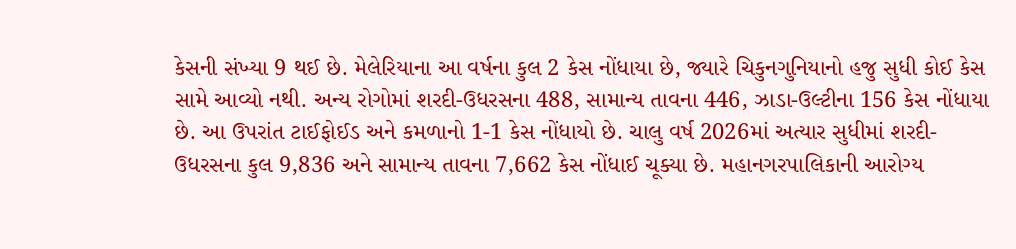કેસની સંખ્યા 9 થઈ છે. મેલેરિયાના આ વર્ષના કુલ 2 કેસ નોંધાયા છે, જ્યારે ચિકુનગુનિયાનો હજુ સુધી કોઈ કેસ સામે આવ્યો નથી. અન્ય રોગોમાં શરદી-ઉધરસના 488, સામાન્ય તાવના 446, ઝાડા-ઉલ્ટીના 156 કેસ નોંધાયા છે. આ ઉપરાંત ટાઈફોઈડ અને કમળાનો 1-1 કેસ નોંધાયો છે. ચાલુ વર્ષ 2026માં અત્યાર સુધીમાં શરદી-ઉધરસના કુલ 9,836 અને સામાન્ય તાવના 7,662 કેસ નોંધાઈ ચૂક્યા છે. મહાનગરપાલિકાની આરોગ્ય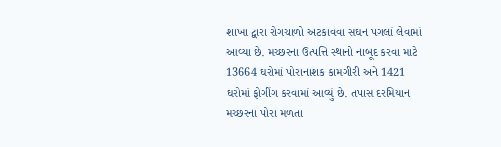શાખા દ્વારા રોગચાળો અટકાવવા સઘન પગલાં લેવામાં આવ્યા છે. મચ્છરના ઉત્પત્તિ સ્થાનો નાબૂદ કરવા માટે 13664 ઘરોમાં પોરાનાશક કામગીરી અને 1421 ઘરોમાં ફોગીંગ કરવામાં આવ્યું છે. તપાસ દરમિયાન મચ્છરના પોરા મળતા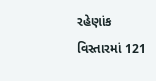રહેણાંક વિસ્તારમાં 121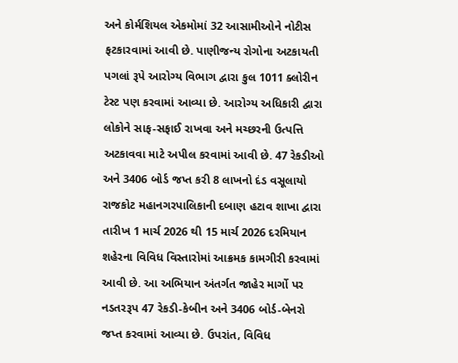અને કોર્મશિયલ એકમોમાં 32 આસામીઓને નોટીસ ફટકારવામાં આવી છે. પાણીજન્ય રોગોના અટકાયતી પગલાં રૂપે આરોગ્ય વિભાગ દ્વારા કુલ 1011 ક્લોરીન ટેસ્ટ પણ કરવામાં આવ્યા છે. આરોગ્ય અધિકારી દ્વારા લોકોને સાફ-સફાઈ રાખવા અને મચ્છરની ઉત્પત્તિ અટકાવવા માટે અપીલ કરવામાં આવી છે. 47 રેકડીઓ અને 3406 બોર્ડ જપ્ત કરી 8 લાખનો દંડ વસૂલાયો રાજકોટ મહાનગરપાલિકાની દબાણ હટાવ શાખા દ્વારા તારીખ 1 માર્ચ 2026 થી 15 માર્ચ 2026 દરમિયાન શહેરના વિવિધ વિસ્તારોમાં આક્રમક કામગીરી કરવામાં આવી છે. આ અભિયાન અંતર્ગત જાહેર માર્ગો પર નડતરરૂપ 47 રેકડી-કેબીન અને 3406 બોર્ડ-બેનરો જપ્ત કરવામાં આવ્યા છે. ઉપરાંત, વિવિધ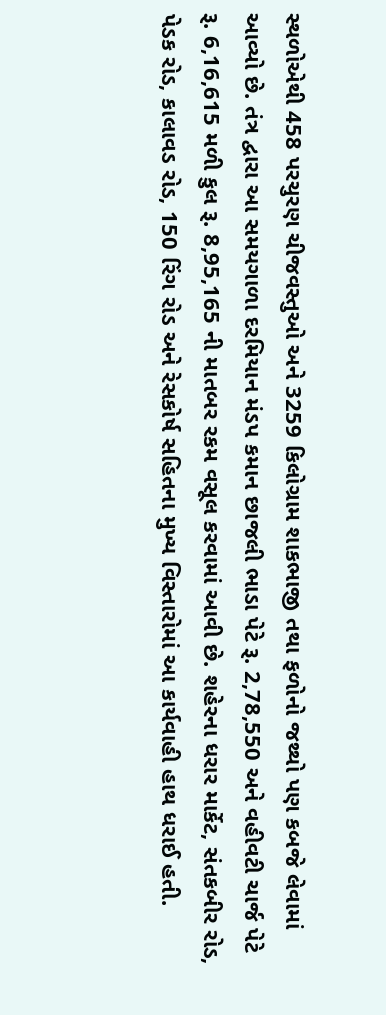સ્થળોએથી 458 પરચુરણ ચીજવસ્તુઓ અને 3259 કિલોગ્રામ શાકભાજી તથા ફળોનો જથ્થો પણ કબજે લેવામાં આવ્યો છે. તંત્ર દ્વારા આ સમયગાળા દરમિયાન મંડપ કમાન છાજલી ભાડા પેટે રૂ. 2,78,550 અને વહીવટી ચાર્જ પેટે રૂ. 6,16,615 મળી કુલ રૂ. 8,95,165 ની માતબર રકમ વસૂલ કરવામાં આવી છે. શહેરના ધરાર માર્કેટ, સંતકબીર રોડ, પેડક રોડ, કાલાવડ રોડ, 150 રિંગ રોડ અને રેસકોર્ષ સહિતના મુખ્ય વિસ્તારોમાં આ કાર્યવાહી હાથ ધરાઈ હતી.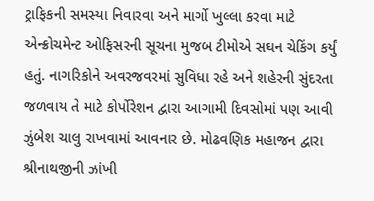ટ્રાફિકની સમસ્યા નિવારવા અને માર્ગો ખુલ્લા કરવા માટે એન્ક્રોચમેન્ટ ઓફિસરની સૂચના મુજબ ટીમોએ સઘન ચેકિંગ કર્યું હતું. નાગરિકોને અવરજવરમાં સુવિધા રહે અને શહેરની સુંદરતા જળવાય તે માટે કોર્પોરેશન દ્વારા આગામી દિવસોમાં પણ આવી ઝુંબેશ ચાલુ રાખવામાં આવનાર છે. મોઢવણિક મહાજન દ્વારા શ્રીનાથજીની ઝાંખી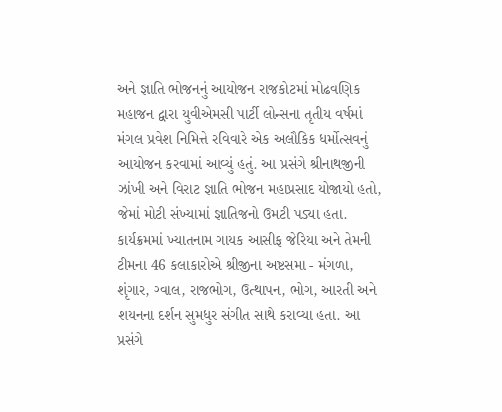અને જ્ઞાતિ ભોજનનું આયોજન રાજકોટમાં મોઢવણિક મહાજન દ્વારા યુવીએમસી પાર્ટી લોન્સના તૃતીય વર્ષમાં મંગલ પ્રવેશ નિમિત્તે રવિવારે એક અલૌકિક ધર્મોત્સવનું આયોજન કરવામાં આવ્યું હતું. આ પ્રસંગે શ્રીનાથજીની ઝાંખી અને વિરાટ જ્ઞાતિ ભોજન મહાપ્રસાદ યોજાયો હતો, જેમાં મોટી સંખ્યામાં જ્ઞાતિજનો ઉમટી પડ્યા હતા. કાર્યક્રમમાં ખ્યાતનામ ગાયક આસીફ જેરિયા અને તેમની ટીમના 46 કલાકારોએ શ્રીજીના અષ્ટસમા - મંગળા, શૃંગાર, ગ્વાલ, રાજભોગ, ઉત્થાપન, ભોગ, આરતી અને શયનના દર્શન સુમધુર સંગીત સાથે કરાવ્યા હતા. આ પ્રસંગે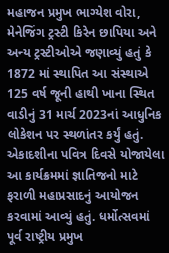મહાજન પ્રમુખ ભાગ્યેશ વોરા, મેનેજિંગ ટ્રસ્ટી કિરેન છાપિયા અને અન્ય ટ્રસ્ટીઓએ જણાવ્યું હતું કે 1872 માં સ્થાપિત આ સંસ્થાએ 125 વર્ષ જૂની હાથી ખાના સ્થિત વાડીનું 31 માર્ચ 2023નાં આધુનિક લોકેશન પર સ્થળાંતર કર્યું હતું. એકાદશીના પવિત્ર દિવસે યોજાયેલા આ કાર્યક્રમમાં જ્ઞાતિજનો માટે ફરાળી મહાપ્રસાદનું આયોજન કરવામાં આવ્યું હતું. ધર્મોત્સવમાં પૂર્વ રાષ્ટ્રીય પ્રમુખ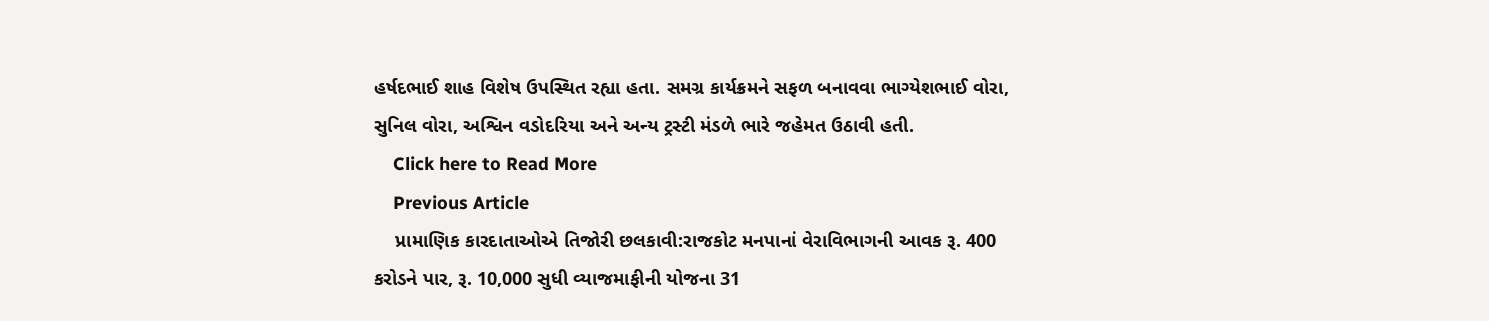હર્ષદભાઈ શાહ વિશેષ ઉપસ્થિત રહ્યા હતા. સમગ્ર કાર્યક્રમને સફળ બનાવવા ભાગ્યેશભાઈ વોરા, સુનિલ વોરા, અશ્વિન વડોદરિયા અને અન્ય ટ્રસ્ટી મંડળે ભારે જહેમત ઉઠાવી હતી.
    Click here to Read More
    Previous Article
    પ્રામાણિક કારદાતાઓએ તિજોરી છલકાવી:રાજકોટ મનપાનાં વેરાવિભાગની આવક રૂ. 400 કરોડને પાર, રૂ. 10,000 સુધી વ્યાજમાફીની યોજના 31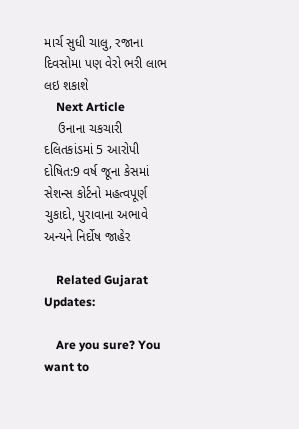માર્ચ સુધી ચાલુ, રજાના દિવસોમા પણ વેરો ભરી લાભ લઇ શકાશે
    Next Article
    ઉનાના ચકચારી દલિતકાંડમાં 5 આરોપી દોષિત:9 વર્ષ જૂના કેસમાં સેશન્સ કોર્ટનો મહત્વપૂર્ણ ચુકાદો, પુરાવાના અભાવે અન્યને નિર્દોષ જાહેર

    Related Gujarat Updates:

    Are you sure? You want to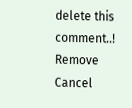delete this comment..! Remove Cancel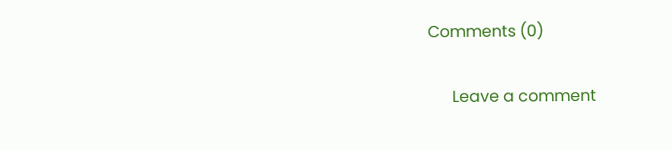Comments (0)

      Leave a comment